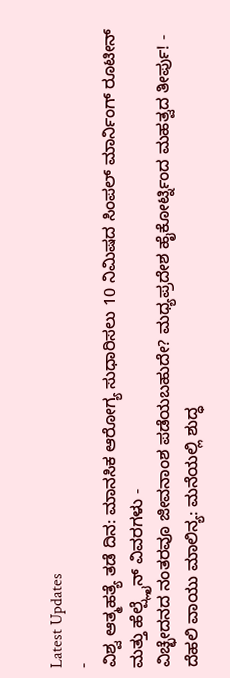Latest Updates
-
ವಿಶ್ವ ಆತ್ಮಹತ್ಯೆ ತಡೆ ದಿನ: ಮಾನಸಿಕ ಆರೋಗ್ಯ ಸುಧಾರಿಸಲು 10 ನಿಮಿಷದ ಸಿಂಪಲ್ ಮಾರ್ನಿಂಗ್ ರೂಟೀನ್ ಮತ್ತು ಹೆಲ್ಪ್ಲೈನ್ ವಿವರಗಳು -
ವಿಚ್ಛೇದನದ ನಂತರವೂ ಜೀವನಾಂಶ ಪಡೆಯಬಹುದೇ? ಮಧ್ಯಪ್ರದೇಶ ಹೈಕೋರ್ಟ್ನಿಂದ ಮಹತ್ವದ ತೀರ್ಪು! -
ದೆಹಲಿ ವಾಯು ಮಾಲಿನ್ಯ: ಮನೆಯಲ್ಲಿ ಶುದ್ಧ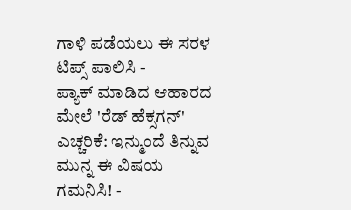ಗಾಳಿ ಪಡೆಯಲು ಈ ಸರಳ ಟಿಪ್ಸ್ ಪಾಲಿಸಿ -
ಪ್ಯಾಕ್ ಮಾಡಿದ ಆಹಾರದ ಮೇಲೆ 'ರೆಡ್ ಹೆಕ್ಸಗನ್' ಎಚ್ಚರಿಕೆ: ಇನ್ಮುಂದೆ ತಿನ್ನುವ ಮುನ್ನ ಈ ವಿಷಯ ಗಮನಿಸಿ! -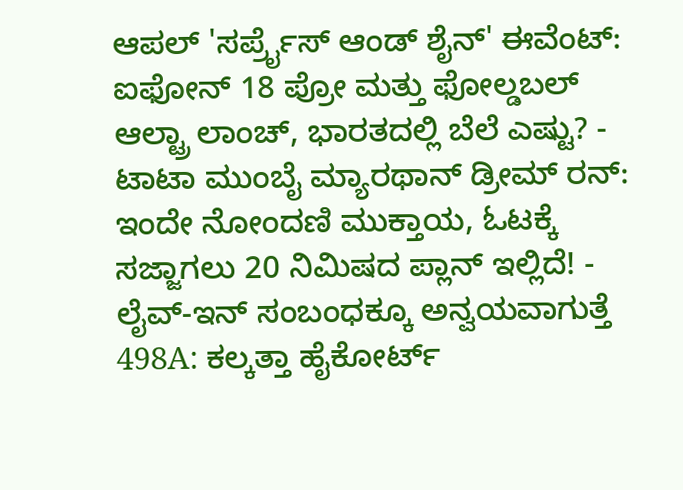ಆಪಲ್ 'ಸರ್ಪ್ರೈಸ್ ಆಂಡ್ ಶೈನ್' ಈವೆಂಟ್: ಐಫೋನ್ 18 ಪ್ರೋ ಮತ್ತು ಫೋಲ್ಡಬಲ್ ಆಲ್ಟ್ರಾ ಲಾಂಚ್, ಭಾರತದಲ್ಲಿ ಬೆಲೆ ಎಷ್ಟು? -
ಟಾಟಾ ಮುಂಬೈ ಮ್ಯಾರಥಾನ್ ಡ್ರೀಮ್ ರನ್: ಇಂದೇ ನೋಂದಣಿ ಮುಕ್ತಾಯ, ಓಟಕ್ಕೆ ಸಜ್ಜಾಗಲು 20 ನಿಮಿಷದ ಪ್ಲಾನ್ ಇಲ್ಲಿದೆ! -
ಲೈವ್-ಇನ್ ಸಂಬಂಧಕ್ಕೂ ಅನ್ವಯವಾಗುತ್ತೆ 498A: ಕಲ್ಕತ್ತಾ ಹೈಕೋರ್ಟ್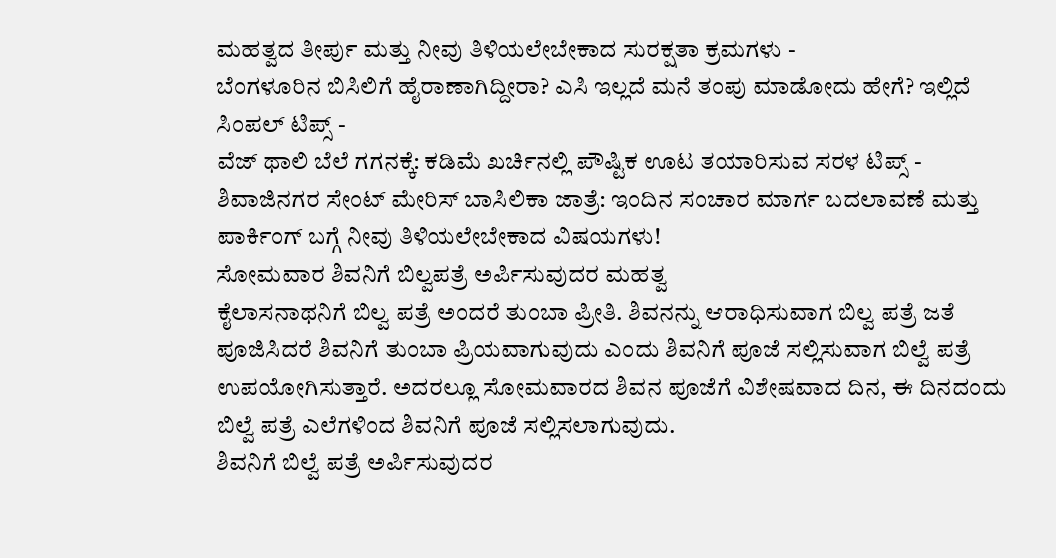ಮಹತ್ವದ ತೀರ್ಪು ಮತ್ತು ನೀವು ತಿಳಿಯಲೇಬೇಕಾದ ಸುರಕ್ಷತಾ ಕ್ರಮಗಳು -
ಬೆಂಗಳೂರಿನ ಬಿಸಿಲಿಗೆ ಹೈರಾಣಾಗಿದ್ದೀರಾ? ಎಸಿ ಇಲ್ಲದೆ ಮನೆ ತಂಪು ಮಾಡೋದು ಹೇಗೆ? ಇಲ್ಲಿದೆ ಸಿಂಪಲ್ ಟಿಪ್ಸ್ -
ವೆಜ್ ಥಾಲಿ ಬೆಲೆ ಗಗನಕ್ಕೆ: ಕಡಿಮೆ ಖರ್ಚಿನಲ್ಲಿ ಪೌಷ್ಟಿಕ ಊಟ ತಯಾರಿಸುವ ಸರಳ ಟಿಪ್ಸ್ -
ಶಿವಾಜಿನಗರ ಸೇಂಟ್ ಮೇರಿಸ್ ಬಾಸಿಲಿಕಾ ಜಾತ್ರೆ: ಇಂದಿನ ಸಂಚಾರ ಮಾರ್ಗ ಬದಲಾವಣೆ ಮತ್ತು ಪಾರ್ಕಿಂಗ್ ಬಗ್ಗೆ ನೀವು ತಿಳಿಯಲೇಬೇಕಾದ ವಿಷಯಗಳು!
ಸೋಮವಾರ ಶಿವನಿಗೆ ಬಿಲ್ವಪತ್ರೆ ಅರ್ಪಿಸುವುದರ ಮಹತ್ವ
ಕೈಲಾಸನಾಥನಿಗೆ ಬಿಲ್ವ ಪತ್ರೆ ಅಂದರೆ ತುಂಬಾ ಪ್ರೀತಿ. ಶಿವನನ್ನು ಆರಾಧಿಸುವಾಗ ಬಿಲ್ವ ಪತ್ರೆ ಜತೆ ಪೂಜಿಸಿದರೆ ಶಿವನಿಗೆ ತುಂಬಾ ಪ್ರಿಯವಾಗುವುದು ಎಂದು ಶಿವನಿಗೆ ಪೂಜೆ ಸಲ್ಲಿಸುವಾಗ ಬಿಲ್ವೆ ಪತ್ರೆ ಉಪಯೋಗಿಸುತ್ತಾರೆ. ಅದರಲ್ಲೂ ಸೋಮವಾರದ ಶಿವನ ಪೂಜೆಗೆ ವಿಶೇಷವಾದ ದಿನ, ಈ ದಿನದಂದು ಬಿಲ್ವೆ ಪತ್ರೆ ಎಲೆಗಳಿಂದ ಶಿವನಿಗೆ ಪೂಜೆ ಸಲ್ಲಿಸಲಾಗುವುದು.
ಶಿವನಿಗೆ ಬಿಲ್ವೆ ಪತ್ರೆ ಅರ್ಪಿಸುವುದರ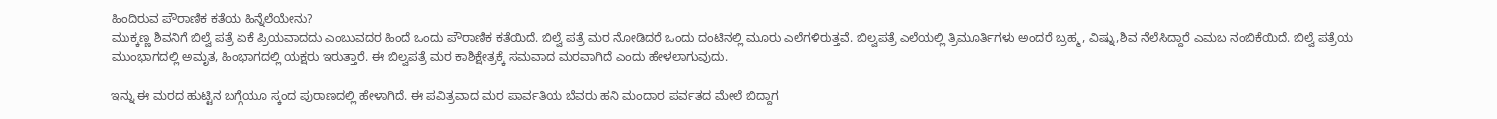ಹಿಂದಿರುವ ಪೌರಾಣಿಕ ಕತೆಯ ಹಿನ್ನೆಲೆಯೇನು?
ಮುಕ್ಕಣ್ಣ ಶಿವನಿಗೆ ಬಿಲ್ವೆ ಪತ್ರೆ ಏಕೆ ಪ್ರಿಯವಾದದು ಎಂಬುವದರ ಹಿಂದೆ ಒಂದು ಪೌರಾಣಿಕ ಕತೆಯಿದೆ. ಬಿಲ್ವೆ ಪತ್ರೆ ಮರ ನೋಡಿದರೆ ಒಂದು ದಂಟಿನಲ್ಲಿ ಮೂರು ಎಲೆಗಳಿರುತ್ತವೆ. ಬಿಲ್ವಪತ್ರೆ ಎಲೆಯಲ್ಲಿ ತ್ರಿಮೂರ್ತಿಗಳು ಅಂದರೆ ಬ್ರಹ್ಮ, ವಿಷ್ನು,ಶಿವ ನೆಲೆಸಿದ್ದಾರೆ ಎಮಬ ನಂಬಿಕೆಯಿದೆ. ಬಿಲ್ವೆ ಪತ್ರೆಯ ಮುಂಭಾಗದಲ್ಲಿ ಅಮೃತ, ಹಿಂಭಾಗದಲ್ಲಿ ಯಕ್ಷರು ಇರುತ್ತಾರೆ. ಈ ಬಿಲ್ವಪತ್ರೆ ಮರ ಕಾಶಿಕ್ಷೇತ್ರಕ್ಕೆ ಸಮವಾದ ಮರವಾಗಿದೆ ಎಂದು ಹೇಳಲಾಗುವುದು.

ಇನ್ನು ಈ ಮರದ ಹುಟ್ಟಿನ ಬಗ್ಗೆಯೂ ಸ್ಕಂದ ಪುರಾಣದಲ್ಲಿ ಹೇಳಾಗಿದೆ. ಈ ಪವಿತ್ರವಾದ ಮರ ಪಾರ್ವತಿಯ ಬೆವರು ಹನಿ ಮಂದಾರ ಪರ್ವತದ ಮೇಲೆ ಬಿದ್ದಾಗ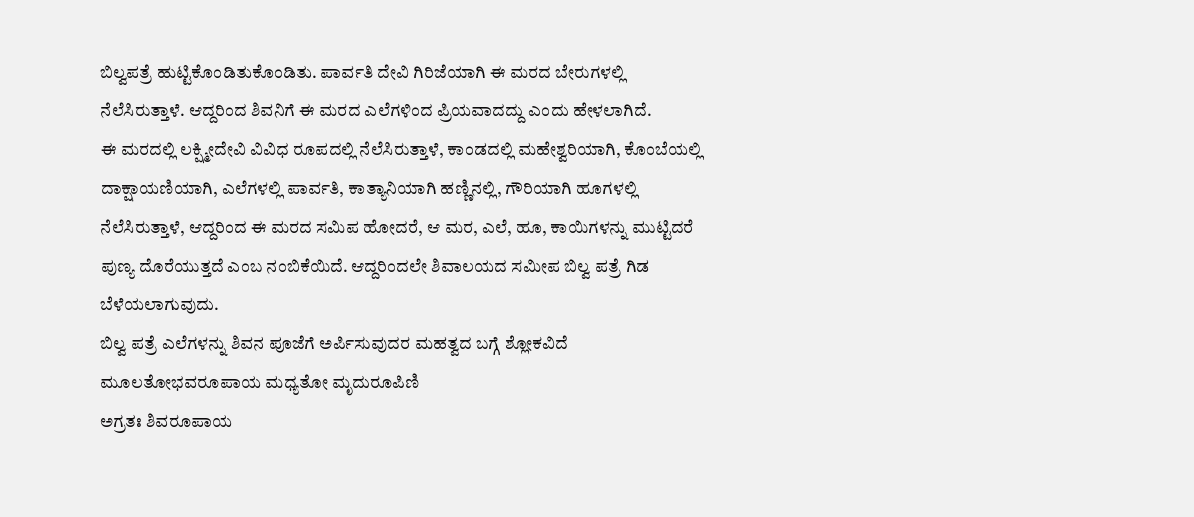ಬಿಲ್ವಪತ್ರೆ ಹುಟ್ಟಿಕೊಂಡಿತುಕೊಂಡಿತು. ಪಾರ್ವತಿ ದೇವಿ ಗಿರಿಜೆಯಾಗಿ ಈ ಮರದ ಬೇರುಗಳಲ್ಲಿ ನೆಲೆಸಿರುತ್ತಾಳೆ. ಆದ್ದರಿಂದ ಶಿವನಿಗೆ ಈ ಮರದ ಎಲೆಗಳಿಂದ ಪ್ರಿಯವಾದದ್ದು ಎಂದು ಹೇಳಲಾಗಿದೆ.
ಈ ಮರದಲ್ಲಿ ಲಕ್ಷ್ಮೀದೇವಿ ವಿವಿಧ ರೂಪದಲ್ಲಿ ನೆಲೆಸಿರುತ್ತಾಳೆ, ಕಾಂಡದಲ್ಲಿ ಮಹೇಶ್ವರಿಯಾಗಿ, ಕೊಂಬೆಯಲ್ಲಿ ದಾಕ್ಷಾಯಣಿಯಾಗಿ, ಎಲೆಗಳಲ್ಲಿ ಪಾರ್ವತಿ, ಕಾತ್ಯಾನಿಯಾಗಿ ಹಣ್ಣಿನಲ್ಲಿ, ಗೌರಿಯಾಗಿ ಹೂಗಳಲ್ಲಿ ನೆಲೆಸಿರುತ್ತಾಳೆ, ಆದ್ದರಿಂದ ಈ ಮರದ ಸಮಿಪ ಹೋದರೆ, ಆ ಮರ, ಎಲೆ, ಹೂ, ಕಾಯಿಗಳನ್ನು ಮುಟ್ಟಿದರೆ ಪುಣ್ಯ ದೊರೆಯುತ್ತದೆ ಎಂಬ ನಂಬಿಕೆಯಿದೆ. ಆದ್ದರಿಂದಲೇ ಶಿವಾಲಯದ ಸಮೀಪ ಬಿಲ್ವ ಪತ್ರೆ ಗಿಡ ಬೆಳೆಯಲಾಗುವುದು.
ಬಿಲ್ವ ಪತ್ರೆ ಎಲೆಗಳನ್ನು ಶಿವನ ಪೂಜೆಗೆ ಅರ್ಪಿಸುವುದರ ಮಹತ್ವದ ಬಗ್ಗೆ ಶ್ಲೋಕವಿದೆ
ಮೂಲತೋಭವರೂಪಾಯ ಮಧ್ಯತೋ ಮೃದುರೂಪಿಣಿ
ಅಗ್ರತಃ ಶಿವರೂಪಾಯ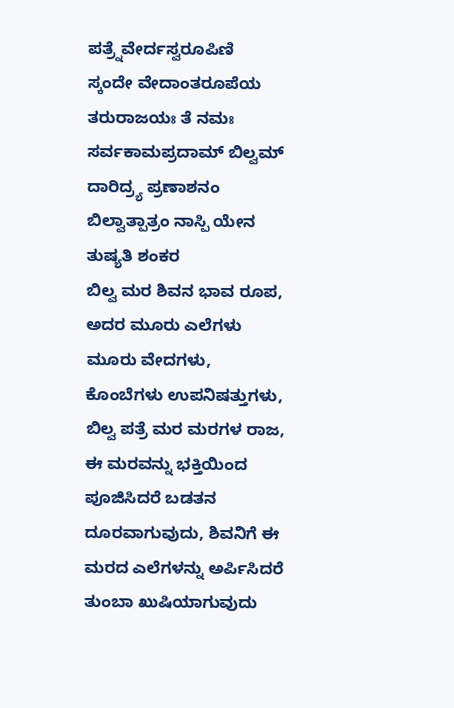ಪತ್ರ್ನೆವೇರ್ದಸ್ವರೂಪಿಣಿ
ಸ್ಕಂದೇ ವೇದಾಂತರೂಪೆಯ ತರುರಾಜಯಃ ತೆ ನಮಃ
ಸರ್ವಕಾಮಪ್ರದಾಮ್ ಬಿಲ್ವಮ್ ದಾರಿದ್ರ್ಯ ಪ್ರಣಾಶನಂ ಬಿಲ್ವಾತ್ಪಾತ್ರಂ ನಾಸ್ಪಿ ಯೇನ ತುಷ್ಯತಿ ಶಂಕರ
ಬಿಲ್ವ ಮರ ಶಿವನ ಭಾವ ರೂಪ, ಅದರ ಮೂರು ಎಲೆಗಳು ಮೂರು ವೇದಗಳು, ಕೊಂಬೆಗಳು ಉಪನಿಷತ್ತುಗಳು, ಬಿಲ್ವ ಪತ್ರೆ ಮರ ಮರಗಳ ರಾಜ, ಈ ಮರವನ್ನು ಭಕ್ತಿಯಿಂದ ಪೂಜಿಸಿದರೆ ಬಡತನ ದೂರವಾಗುವುದು, ಶಿವನಿಗೆ ಈ ಮರದ ಎಲೆಗಳನ್ನು ಅರ್ಪಿಸಿದರೆ ತುಂಬಾ ಖುಷಿಯಾಗುವುದು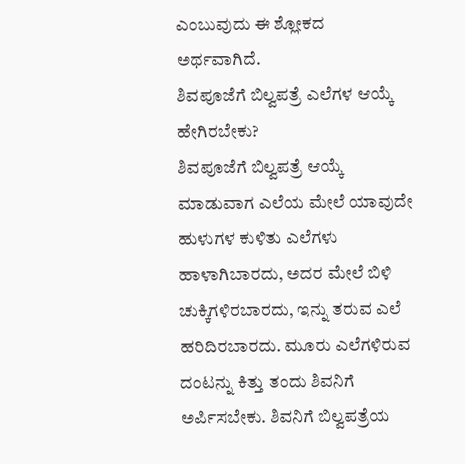ಎಂಬುವುದು ಈ ಶ್ಲೋಕದ ಅರ್ಥವಾಗಿದೆ.
ಶಿವಪೂಜೆಗೆ ಬಿಲ್ವಪತ್ರೆ ಎಲೆಗಳ ಆಯ್ಕೆ ಹೇಗಿರಬೇಕು?
ಶಿವಪೂಜೆಗೆ ಬಿಲ್ವಪತ್ರೆ ಆಯ್ಕೆ ಮಾಡುವಾಗ ಎಲೆಯ ಮೇಲೆ ಯಾವುದೇ ಹುಳುಗಳ ಕುಳಿತು ಎಲೆಗಳು ಹಾಳಾಗಿಬಾರದು, ಅದರ ಮೇಲೆ ಬಿಳಿ ಚುಕ್ಕಿಗಳಿರಬಾರದು, ಇನ್ನು ತರುವ ಎಲೆ ಹರಿದಿರಬಾರದು. ಮೂರು ಎಲೆಗಳಿರುವ ದಂಟನ್ನು ಕಿತ್ತು ತಂದು ಶಿವನಿಗೆ ಅರ್ಪಿಸಬೇಕು. ಶಿವನಿಗೆ ಬಿಲ್ವಪತ್ರೆಯ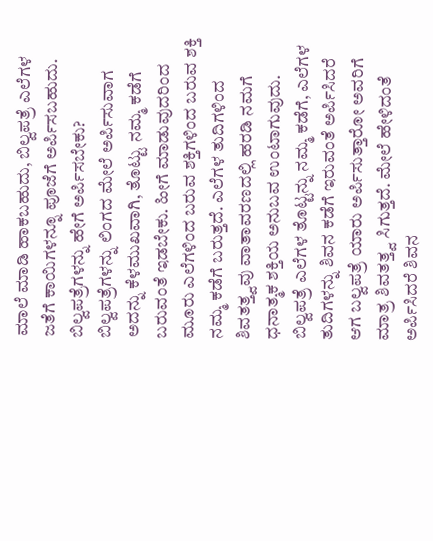ಮಾಲೆ ಮಾಡಿ ಹಾಕಬಹುದು, ಬಿಲ್ವಪತ್ರೆ ಎಲೆಗಳ ಜತೆಗೆ ಕಾಯಿಗಳನ್ನೂ ಪೂಜೆಗೆ ಅರ್ಪಿಸಬಹುದು.
ಬಿಲ್ವಪತ್ರೆಗಳನ್ನು ಹೇಗೆ ಅರ್ಪಿಸಬೇಕು?
ಬಿಲ್ವಪತ್ರೆಗಳನ್ನು ಲಿಂಗದ ಮೇಲೆ ಅರ್ಪಿಸುವಾಗ ಅದನ್ನು ಕೆಳಮುಖವಾಗಿ, ತೊಟ್ಟು ನಮ್ಮ ಕಡೆಗೆ ಬರುವಂತೆ ಇಡಬೇಕು. ಹೀಗೆ ಮಾಡುವುದರಿಂದ ಮೂರು ಎಲೆಗಳಿಂದ ಬರುವ ಶಕ್ತಿಗಳಿಂದ ಬರುವ ಶಕ್ತಿ ನಮ್ಮ ಕಡೆಗೆ ಬರುತ್ತದೆ. ಎಲೆಗಳ ತುದಿಗಳಿಂದ ಶಿವತತ್ತ್ವವು ವಾತಾವರಣದಲ್ಲಿ ಹರಡಿ ನಮಗೆ ಧನಾತ್ಮಕ ಶಕ್ತಿಯ ಅನುಬವ ಉಂಟಾಗುವುದು.
ಬಿಲ್ವಪತ್ರೆ ಎಲೆಗಳ ತೊಟ್ಟನ್ನು ನಮ್ಮ ಕಡೆಗೆ, ಎಲೆಗಳ ತುದಿಗಳನ್ನು ಶಿವನ ಕಡೆಗೆ ಇರುವಂತೆ ಅರ್ಪಿಸಿದರೆ ಆಗ ಬಲ್ವಪತ್ರೆ ಯಾರು ಅರ್ಪಿಸುತ್ತಾರೋ ಅವರಿಗೆ ಮಾತ್ರ ಶಿವತತ್ತ್ವ ಸಿಗುತ್ತದೆ. ಮೇಲೆ ಹೇಳಿದಂತೆ ಅರ್ಪಿಸಿದರೆ ಶಿವನ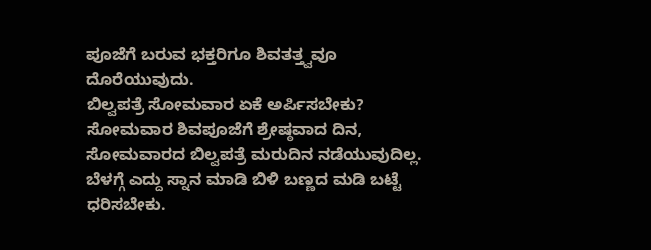ಪೂಜೆಗೆ ಬರುವ ಭಕ್ತರಿಗೂ ಶಿವತತ್ತ್ವವೂ ದೊರೆಯುವುದು.
ಬಿಲ್ವಪತ್ರೆ ಸೋಮವಾರ ಏಕೆ ಅರ್ಪಿಸಬೇಕು?
ಸೋಮವಾರ ಶಿವಪೂಜೆಗೆ ಶ್ರೇಷ್ಠವಾದ ದಿನ, ಸೋಮವಾರದ ಬಿಲ್ವಪತ್ರೆ ಮರುದಿನ ನಡೆಯುವುದಿಲ್ಲ. ಬೆಳಗ್ಗೆ ಎದ್ದು ಸ್ನಾನ ಮಾಡಿ ಬಿಳಿ ಬಣ್ಣದ ಮಡಿ ಬಟ್ಟೆ ಧರಿಸಬೇಕು.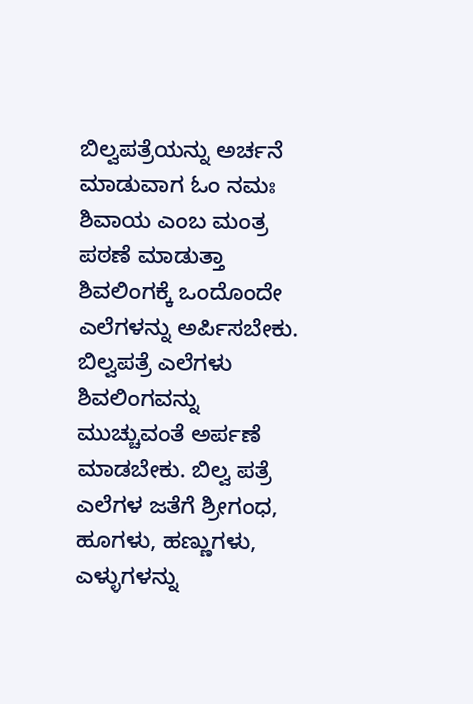ಬಿಲ್ವಪತ್ರೆಯನ್ನು ಅರ್ಚನೆ ಮಾಡುವಾಗ ಓಂ ನಮಃ ಶಿವಾಯ ಎಂಬ ಮಂತ್ರ ಪಠಣೆ ಮಾಡುತ್ತಾ ಶಿವಲಿಂಗಕ್ಕೆ ಒಂದೊಂದೇ ಎಲೆಗಳನ್ನು ಅರ್ಪಿಸಬೇಕು. ಬಿಲ್ವಪತ್ರೆ ಎಲೆಗಳು ಶಿವಲಿಂಗವನ್ನು ಮುಚ್ಚುವಂತೆ ಅರ್ಪಣೆ ಮಾಡಬೇಕು. ಬಿಲ್ವ ಪತ್ರೆ ಎಲೆಗಳ ಜತೆಗೆ ಶ್ರೀಗಂಧ, ಹೂಗಳು, ಹಣ್ಣುಗಳು, ಎಳ್ಳುಗಳನ್ನು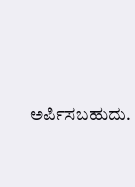ಅರ್ಪಿಸಬಹುದು.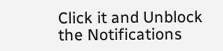Click it and Unblock the Notifications